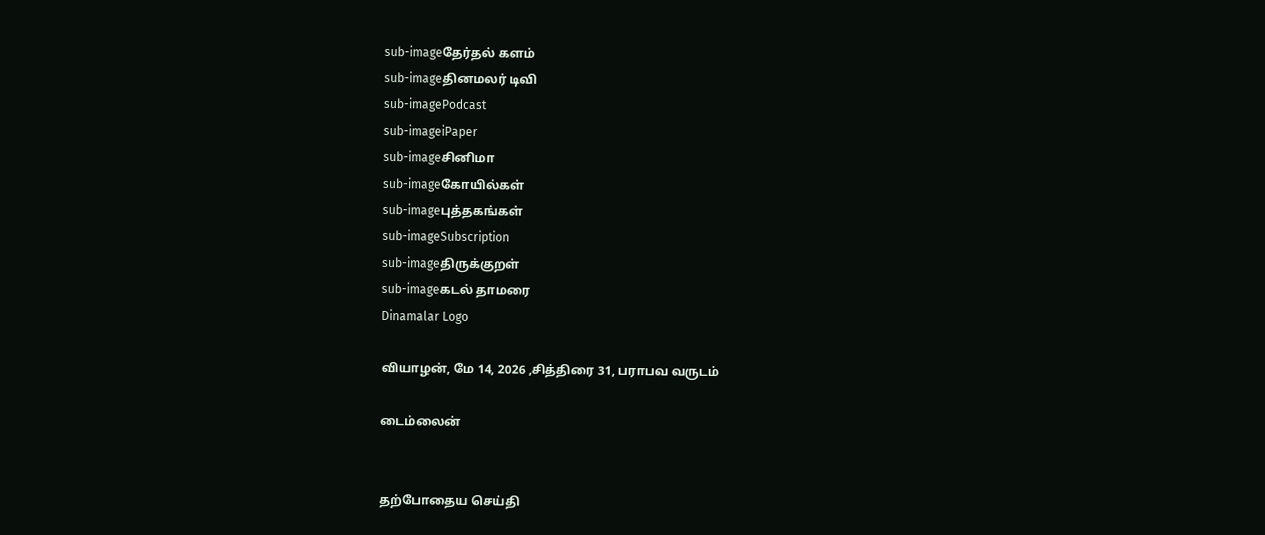sub-imageதேர்தல் களம்
sub-imageதினமலர் டிவி
sub-imagePodcast
sub-imageiPaper
sub-imageசினிமா
sub-imageகோயில்கள்
sub-imageபுத்தகங்கள்
sub-imageSubscription
sub-imageதிருக்குறள்
sub-imageகடல் தாமரை
Dinamalar Logo

வியாழன், மே 14, 2026 ,சித்திரை 31, பராபவ வருடம்

டைம்லைன்


தற்போதைய செய்தி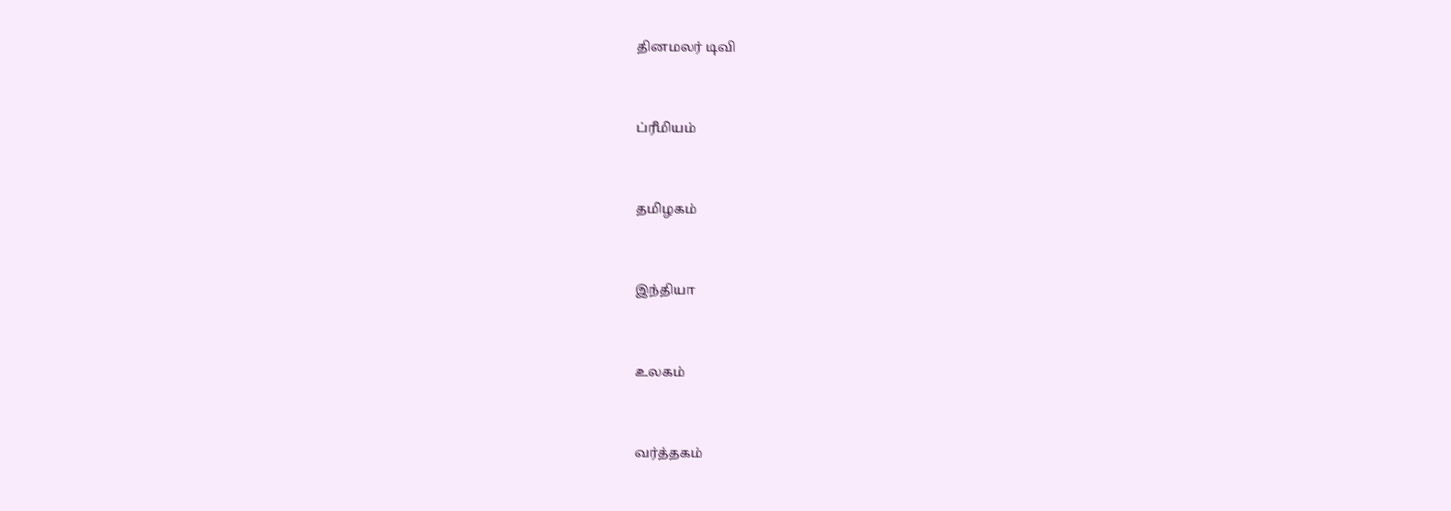தினமலர் டிவி


ப்ரீமியம்


தமிழகம்


இந்தியா


உலகம்


வர்த்தகம்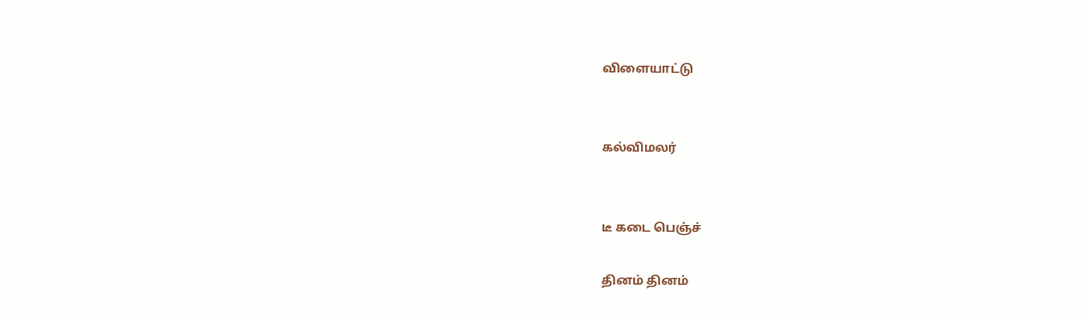விளையாட்டு


கல்விமலர்


டீ கடை பெஞ்ச்

தினம் தினம்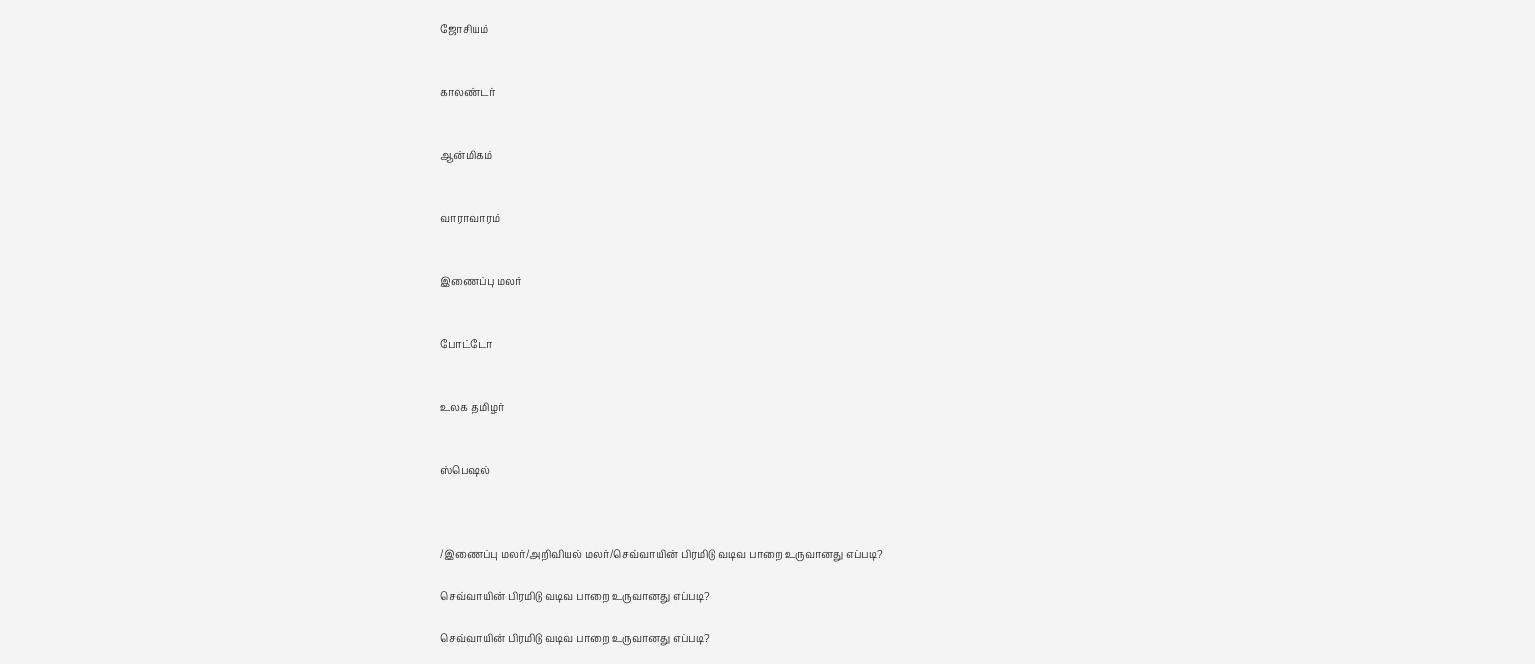ஜோசியம்


காலண்டர்


ஆன்மிகம்


வாராவாரம்


இணைப்பு மலர்


போட்டோ


உலக தமிழர்


ஸ்பெஷல்



/இணைப்பு மலர்/அறிவியல் மலர்/செவ்வாயின் பிரமிடு வடிவ பாறை உருவானது எப்படி?

செவ்வாயின் பிரமிடு வடிவ பாறை உருவானது எப்படி?

செவ்வாயின் பிரமிடு வடிவ பாறை உருவானது எப்படி?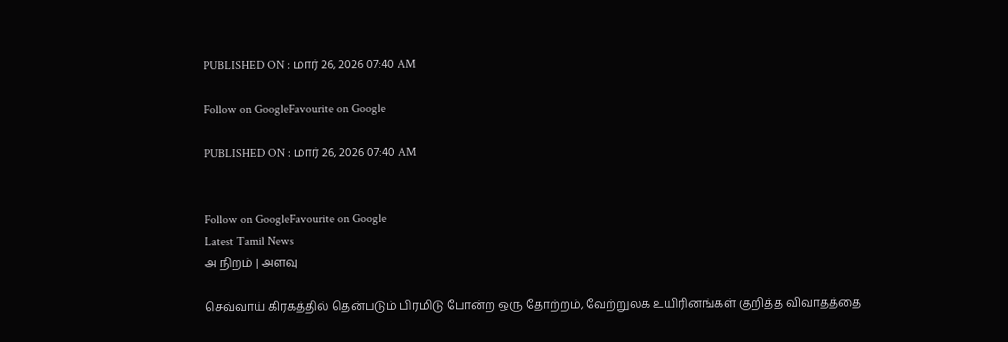PUBLISHED ON : மார் 26, 2026 07:40 AM

Follow on GoogleFavourite on Google

PUBLISHED ON : மார் 26, 2026 07:40 AM


Follow on GoogleFavourite on Google
Latest Tamil News
அ நிறம் | அளவு

செவ்வாய் கிரகத்தில் தென்படும் பிரமிடு போன்ற ஒரு தோற்றம், வேற்றுலக உயிரினங்கள் குறித்த விவாதத்தை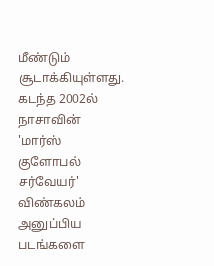மீண்டும் சூடாக்கியுள்ளது. கடந்த 2002ல் நாசாவின் 'மார்ஸ் குளோபல் சர்வேயர்' விண்கலம் அனுப்பிய படங்களை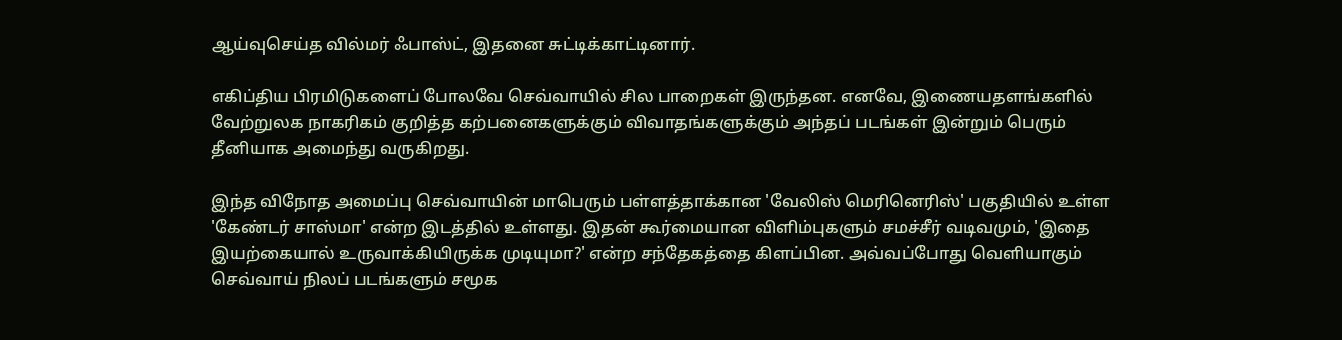ஆய்வுசெய்த வில்மர் ஃபாஸ்ட், இதனை சுட்டிக்காட்டினார்.

எகிப்திய பிரமிடுகளைப் போலவே செவ்வாயில் சில பாறைகள் இருந்தன. எனவே, இணையதளங்களில் வேற்றுலக நாகரிகம் குறித்த கற்பனைகளுக்கும் விவாதங்களுக்கும் அந்தப் படங்கள் இன்றும் பெரும் தீனியாக அமைந்து வருகிறது.

இந்த விநோத அமைப்பு செவ்வாயின் மாபெரும் பள்ளத்தாக்கான 'வேலிஸ் மெரினெரிஸ்' பகுதியில் உள்ள 'கேண்டர் சாஸ்மா' என்ற இடத்தில் உள்ளது. இதன் கூர்மையான விளிம்புகளும் சமச்சீர் வடிவமும், 'இதை இயற்கையால் உருவாக்கியிருக்க முடியுமா?' என்ற சந்தேகத்தை கிளப்பின. அவ்வப்போது வெளியாகும் செவ்வாய் நிலப் படங்களும் சமூக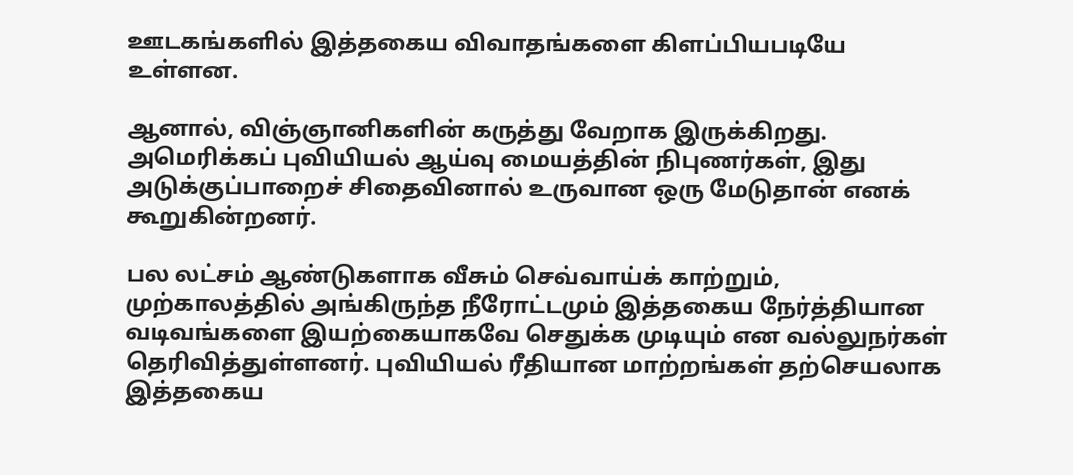ஊடகங்களில் இத்தகைய விவாதங்களை கிளப்பியபடியே உள்ளன.

ஆனால், விஞ்ஞானிகளின் கருத்து வேறாக இருக்கிறது. அமெரிக்கப் புவியியல் ஆய்வு மையத்தின் நிபுணர்கள், இது அடுக்குப்பாறைச் சிதைவினால் உருவான ஒரு மேடுதான் எனக் கூறுகின்றனர்.

பல லட்சம் ஆண்டுகளாக வீசும் செவ்வாய்க் காற்றும், முற்காலத்தில் அங்கிருந்த நீரோட்டமும் இத்தகைய நேர்த்தியான வடிவங்களை இயற்கையாகவே செதுக்க முடியும் என வல்லுநர்கள் தெரிவித்துள்ளனர். புவியியல் ரீதியான மாற்றங்கள் தற்செயலாக இத்தகைய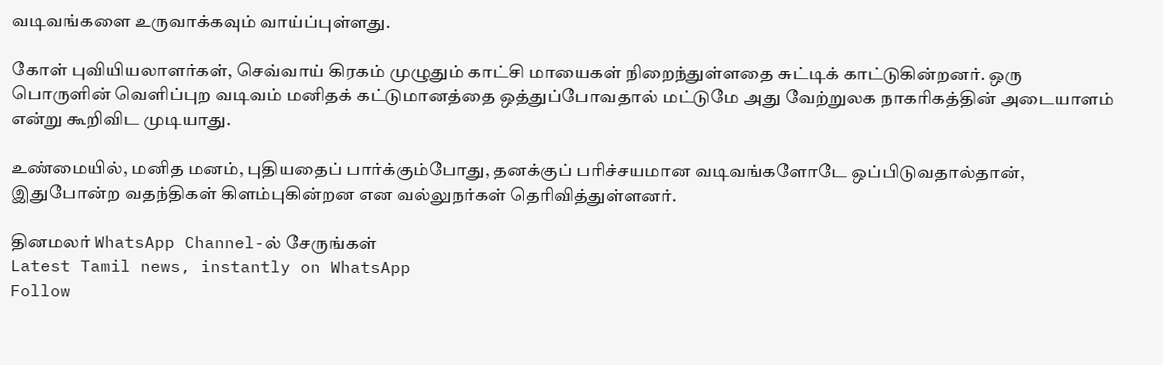வடிவங்களை உருவாக்கவும் வாய்ப்புள்ளது.

கோள் புவியியலாளர்கள், செவ்வாய் கிரகம் முழுதும் காட்சி மாயைகள் நிறைந்துள்ளதை சுட்டிக் காட்டுகின்றனர். ஒரு பொருளின் வெளிப்புற வடிவம் மனிதக் கட்டுமானத்தை ஒத்துப்போவதால் மட்டுமே அது வேற்றுலக நாகரிகத்தின் அடையாளம் என்று கூறிவிட முடியாது.

உண்மையில், மனித மனம், புதியதைப் பார்க்கும்போது, தனக்குப் பரிச்சயமான வடிவங்களோடே ஒப்பிடுவதால்தான், இதுபோன்ற வதந்திகள் கிளம்புகின்றன என வல்லுநர்கள் தெரிவித்துள்ளனர்.

தினமலர் WhatsApp Channel-ல் சேருங்கள்
Latest Tamil news, instantly on WhatsApp
Follow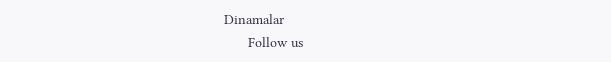Dinamalar
      Follow us